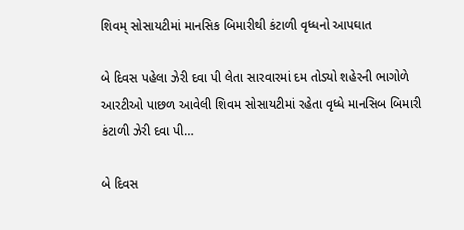શિવમ્ સોસાયટીમાં માનસિક બિમારીથી કંટાળી વૃધ્ધનો આપઘાત

બે દિવસ પહેલા ઝેરી દવા પી લેતા સારવારમાં દમ તોડ્યો શહેરની ભાગોળે આરટીઓ પાછળ આવેલી શિવમ સોસાયટીમાં રહેતા વૃધ્ધે માનસિબ બિમારી કંટાળી ઝેરી દવા પી…

બે દિવસ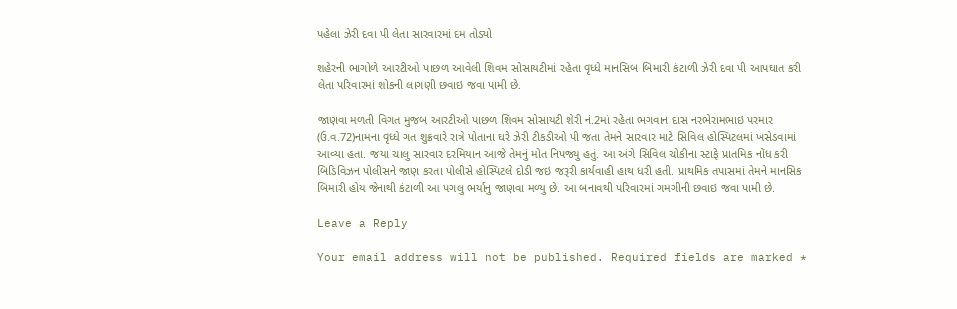પહેલા ઝેરી દવા પી લેતા સારવારમાં દમ તોડ્યો

શહેરની ભાગોળે આરટીઓ પાછળ આવેલી શિવમ સોસાયટીમાં રહેતા વૃધ્ધે માનસિબ બિમારી કંટાળી ઝેરી દવા પી આપઘાત કરી લેતા પરિવારમાં શોકની લાગણી છવાઇ જવા પામી છે.

જાણવા મળતી વિગત મુજબ આરટીઓ પાછળ શિવમ સોસાયટી શેરી નં.2માં રહેતા ભગવાન દાસ નરભેરામભાઇ પરમાર (ઉ.વ.72)નામના વૃધ્ધે ગત શુક્રવારે રાત્રે પોતાના ઘરે ઝેરી ટીકડીઓ પી જતા તેમને સારવાર માટે સિવિલ હોસ્પિટલમાં ખસેડવામાં આવ્યા હતા. જયા ચાલુ સારવાર દરમિયાન આજે તેમનું મોત નિપજ્યુ હતું. આ અંગે સિવિલ ચોકીના સ્ટાફે પ્રાતમિક નોંધ કરી બિડિવિઝન પોલીસને જાણ કરતા પોલીસે હોસ્પિટલે દોડી જઇ જરૂરી કાર્યવાહી હાથ ધરી હતી. પ્રાથમિક તપાસમાં તેમને માનસિક બિમારી હોય જેનાથી કંટાળી આ પગલુ ભર્યાનુ જાણવા મળ્યુ છે. આ બનાવથી પરિવારમાં ગમગીની છવાઇ જવા પામી છે.

Leave a Reply

Your email address will not be published. Required fields are marked *